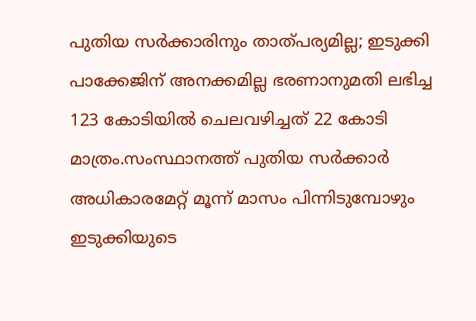പുതിയ സര്‍ക്കാരിനും താത്പര്യമില്ല; ഇടുക്കി പാക്കേജിന് അനക്കമില്ല ഭരണാനുമതി ലഭിച്ച 123 കോടിയില്‍ ചെലവഴിച്ചത് 22 കോടി മാത്രം.സംസ്ഥാനത്ത് പുതിയ സർക്കാർ അധികാരമേറ്റ് മൂന്ന് മാസം പിന്നിടുമ്പോഴും ഇടുക്കിയുടെ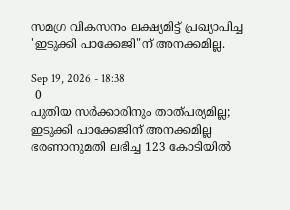സമഗ്ര വികസനം ലക്ഷ്യമിട്ട് പ്രഖ്യാപിച്ച 'ഇടുക്കി പാക്കേജി"ന് അനക്കമില്ല.

Sep 19, 2026 - 18:38
 0
പുതിയ സര്‍ക്കാരിനും താത്പര്യമില്ല; ഇടുക്കി പാക്കേജിന് അനക്കമില്ല ഭരണാനുമതി ലഭിച്ച 123 കോടിയില്‍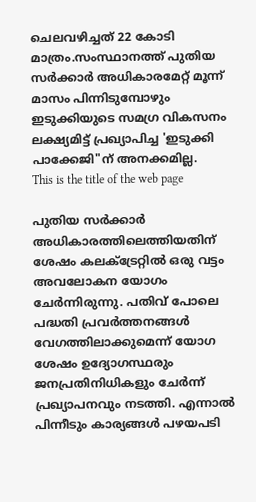ചെലവഴിച്ചത് 22 കോടി മാത്രം.സംസ്ഥാനത്ത് പുതിയ സർക്കാർ അധികാരമേറ്റ് മൂന്ന് മാസം പിന്നിടുമ്പോഴും ഇടുക്കിയുടെ സമഗ്ര വികസനം ലക്ഷ്യമിട്ട് പ്രഖ്യാപിച്ച 'ഇടുക്കി പാക്കേജി"ന് അനക്കമില്ല.
This is the title of the web page

പുതിയ സർക്കാർ അധികാരത്തിലെത്തിയതിന് ശേഷം കലക്‌ട്രേറ്റില്‍ ഒരു വട്ടം അവലോകന യോഗം ചേർന്നിരുന്നു. പതിവ് പോലെ പദ്ധതി പ്രവർത്തനങ്ങള്‍ വേഗത്തിലാക്കുമെന്ന് യോഗ ശേഷം ഉദ്യോഗസ്ഥരും ജനപ്രതിനിധികളും ചേർന്ന് പ്രഖ്യാപനവും നടത്തി. എന്നാല്‍ പിന്നീടും കാര്യങ്ങള്‍ പഴയപടി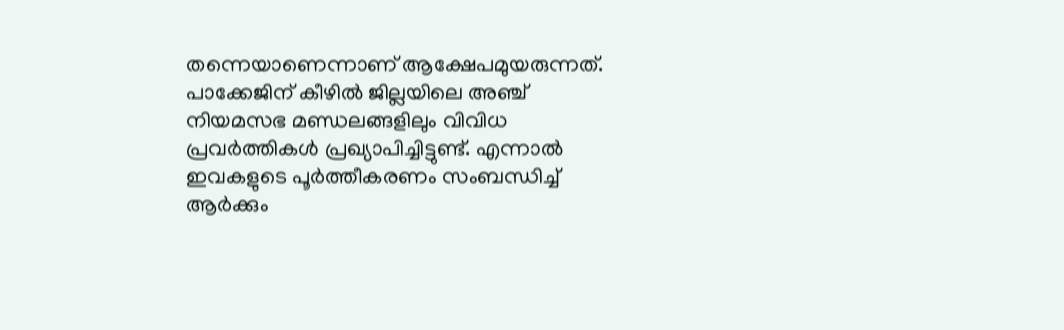തന്നെയാണെന്നാണ് ആക്ഷേപമുയരുന്നത്. പാക്കേജിന് കീഴില്‍ ജില്ലയിലെ അഞ്ച് നിയമസഭ മണ്ഡലങ്ങളിലും വിവിധ പ്രവർത്തികള്‍ പ്രഖ്യാപിച്ചിട്ടുണ്ട്. എന്നാല്‍ ഇവകളുടെ പൂർത്തീകരണം സംബന്ധിച്ച്‌ ആർക്കും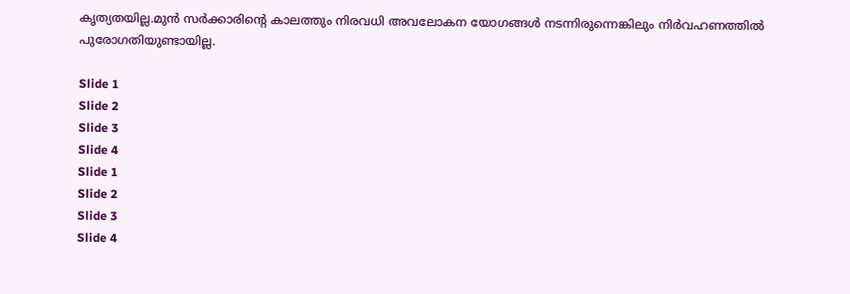കൃത്യതയില്ല.മുൻ സർക്കാരിന്റെ കാലത്തും നിരവധി അവലോകന യോഗങ്ങള്‍ നടന്നിരുന്നെങ്കിലും നിർവഹണത്തില്‍ പുരോഗതിയുണ്ടായില്ല.

Slide 1
Slide 2
Slide 3
Slide 4
Slide 1
Slide 2
Slide 3
Slide 4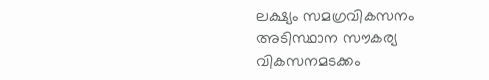ലക്ഷ്യം സമഗ്രവികസനം അടിസ്ഥാന സൗകര്യ വികസനമടക്കം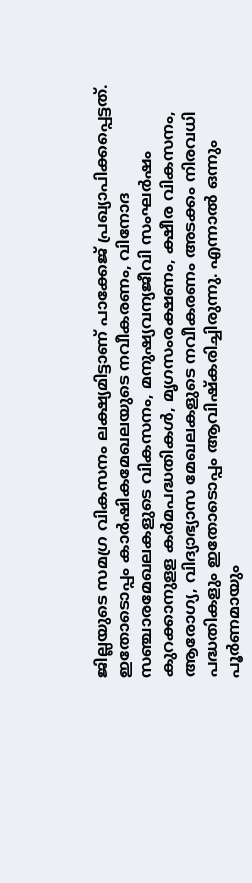ജില്ലയുടെ സമഗ്ര വികസനം ലക്ഷ്യമിട്ടാണ് പാക്കേജ് പ്രഖ്യാപിക്കപ്പെട്ടത്. ഇതോടൊപ്പം കാർഷികമേഖലയുടെ നവീകരണം, വിനോദ സഞ്ചാരമേഖലകളുടെ വികസനം, മനുഷ്യവന്യജീവി സംഘർഷം കുറക്കാനുളള കർമപദ്ധതികള്‍, മൃഗസംരക്ഷണം, ക്ഷീര വികസനം, ആരോഗ്യ, വിദ്യാഭ്യാസ മേഖലകളുടെ നവീകരണം അടക്കം നിരവധി പദ്ധതികളും ഇതോടൊപ്പം ആവിഷ്‌കരിച്ചിരുന്നു. എന്നാല്‍ ഒന്നും പൂർണമായും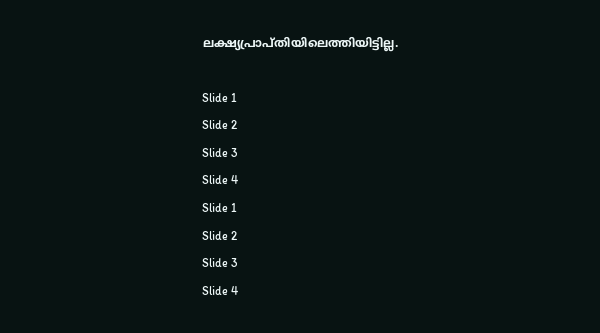ലക്ഷ്യപ്രാപ്തിയിലെത്തിയിട്ടില്ല.

Slide 1
Slide 2
Slide 3
Slide 4
Slide 1
Slide 2
Slide 3
Slide 4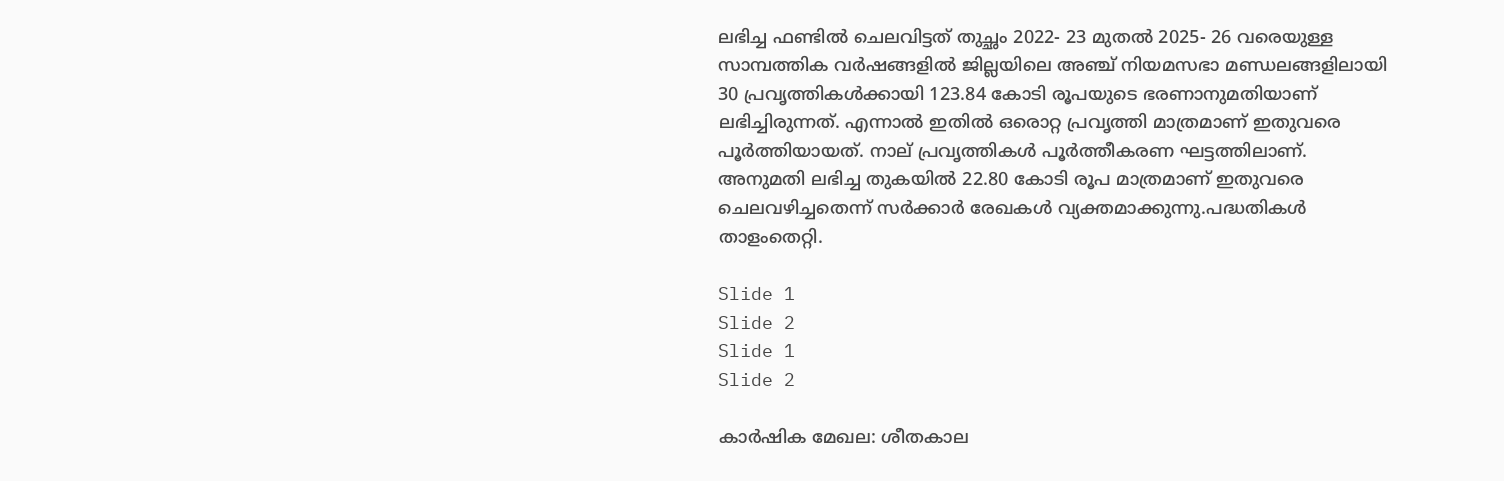ലഭിച്ച ഫണ്ടില്‍ ചെലവിട്ടത് തുച്ഛം 2022- 23 മുതല്‍ 2025- 26 വരെയുള്ള സാമ്പത്തിക വർഷങ്ങളില്‍ ജില്ലയിലെ അഞ്ച് നിയമസഭാ മണ്ഡലങ്ങളിലായി 30 പ്രവൃത്തികള്‍ക്കായി 123.84 കോടി രൂപയുടെ ഭരണാനുമതിയാണ് ലഭിച്ചിരുന്നത്. എന്നാല്‍ ഇതില്‍ ഒരൊറ്റ പ്രവൃത്തി മാത്രമാണ് ഇതുവരെ പൂർത്തിയായത്. നാല് പ്രവൃത്തികള്‍ പൂർത്തീകരണ ഘട്ടത്തിലാണ്. അനുമതി ലഭിച്ച തുകയില്‍ 22.80 കോടി രൂപ മാത്രമാണ് ഇതുവരെ ചെലവഴിച്ചതെന്ന് സർക്കാർ രേഖകള്‍ വ്യക്തമാക്കുന്നു.പദ്ധതികള്‍ താളംതെറ്റി.

Slide 1
Slide 2
Slide 1
Slide 2

കാർഷിക മേഖല: ശീതകാല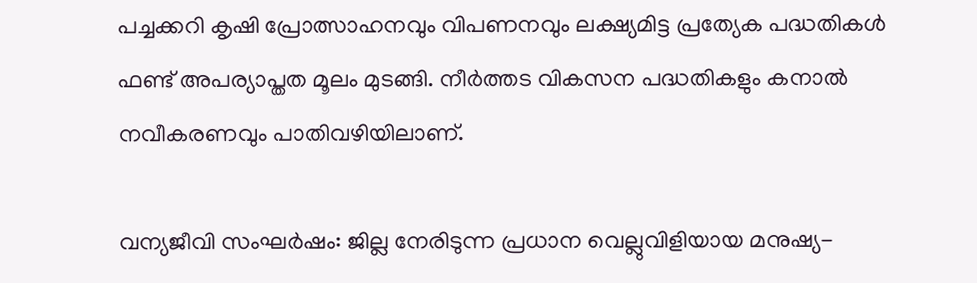പച്ചക്കറി കൃഷി പ്രോത്സാഹനവും വിപണനവും ലക്ഷ്യമിട്ട പ്രത്യേക പദ്ധതികള്‍ ഫണ്ട് അപര്യാപ്തത മൂലം മുടങ്ങി. നീർത്തട വികസന പദ്ധതികളും കനാല്‍ നവീകരണവും പാതിവഴിയിലാണ്.

വന്യജീവി സംഘർഷം: ജില്ല നേരിടുന്ന പ്രധാന വെല്ലുവിളിയായ മനുഷ്യ-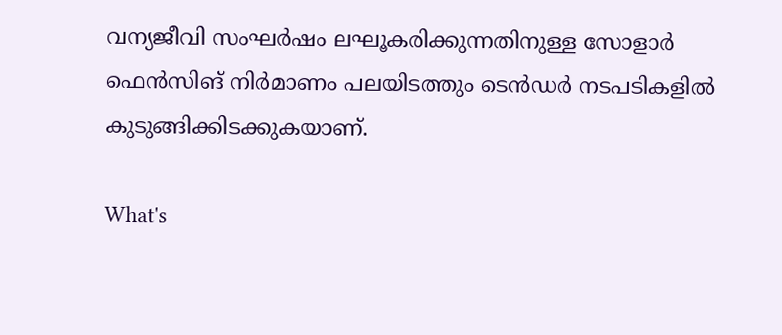വന്യജീവി സംഘർഷം ലഘൂകരിക്കുന്നതിനുള്ള സോളാർ ഫെൻസിങ് നിർമാണം പലയിടത്തും ടെൻഡർ നടപടികളില്‍ കുടുങ്ങിക്കിടക്കുകയാണ്.

What's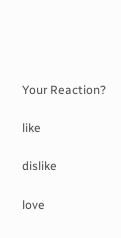Your Reaction?

like

dislike

love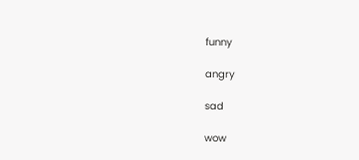funny

angry

sad

wow